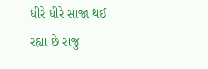ધીરે ધીરે સાજા થઈ રહ્યા છે રાજુ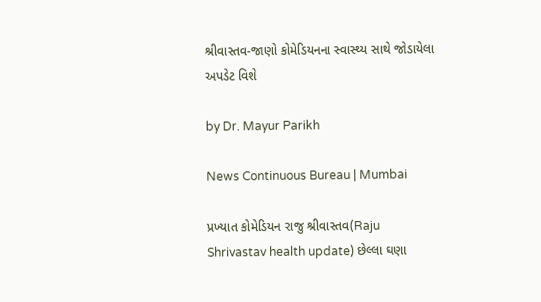શ્રીવાસ્તવ-જાણો કોમેડિયનના સ્વાસ્થ્ય સાથે જોડાયેલા અપડેટ વિશે

by Dr. Mayur Parikh

News Continuous Bureau | Mumbai

પ્રખ્યાત કોમેડિયન રાજુ શ્રીવાસ્તવ(Raju Shrivastav health update) છેલ્લા ઘણા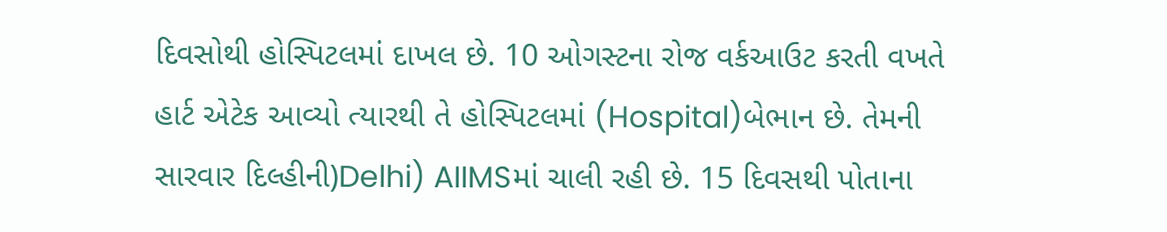દિવસોથી હોસ્પિટલમાં દાખલ છે. 10 ઓગસ્ટના રોજ વર્કઆઉટ કરતી વખતે હાર્ટ એટેક આવ્યો ત્યારથી તે હોસ્પિટલમાં (Hospital)બેભાન છે. તેમની સારવાર દિલ્હીની)Delhi) AIIMSમાં ચાલી રહી છે. 15 દિવસથી પોતાના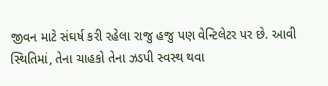જીવન માટે સંઘર્ષ કરી રહેલા રાજુ હજુ પણ વેન્ટિલેટર પર છે. આવી સ્થિતિમાં, તેના ચાહકો તેના ઝડપી સ્વસ્થ થવા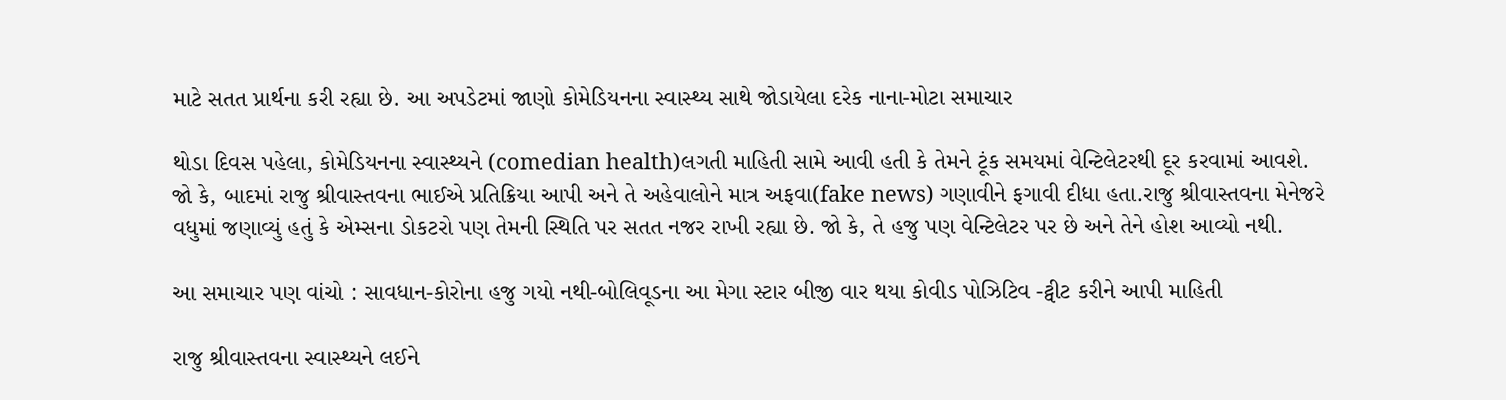માટે સતત પ્રાર્થના કરી રહ્યા છે. આ અપડેટમાં જાણો કોમેડિયનના સ્વાસ્થ્ય સાથે જોડાયેલા દરેક નાના-મોટા સમાચાર

થોડા દિવસ પહેલા, કોમેડિયનના સ્વાસ્થ્યને (comedian health)લગતી માહિતી સામે આવી હતી કે તેમને ટૂંક સમયમાં વેન્ટિલેટરથી દૂર કરવામાં આવશે. જો કે, બાદમાં રાજુ શ્રીવાસ્તવના ભાઈએ પ્રતિક્રિયા આપી અને તે અહેવાલોને માત્ર અફવા(fake news) ગણાવીને ફગાવી દીધા હતા.રાજુ શ્રીવાસ્તવના મેનેજરે વધુમાં જણાવ્યું હતું કે એમ્સના ડોકટરો પણ તેમની સ્થિતિ પર સતત નજર રાખી રહ્યા છે. જો કે, તે હજુ પણ વેન્ટિલેટર પર છે અને તેને હોશ આવ્યો નથી.

આ સમાચાર પણ વાંચો : સાવધાન-કોરોના હજુ ગયો નથી-બોલિવૂડના આ મેગા સ્ટાર બીજી વાર થયા કોવીડ પોઝિટિવ -ટ્વીટ કરીને આપી માહિતી

રાજુ શ્રીવાસ્તવના સ્વાસ્થ્યને લઈને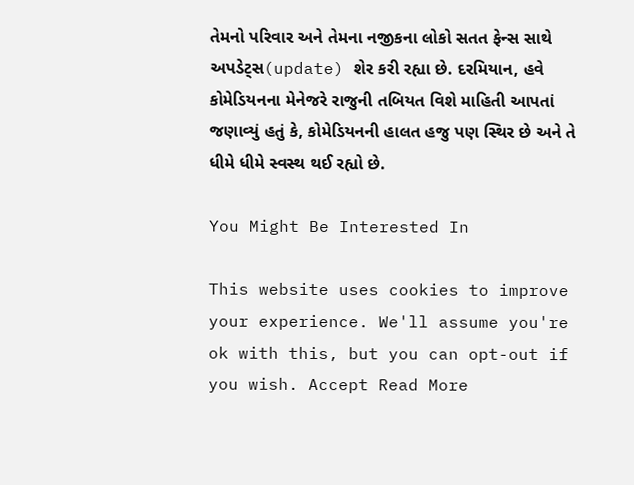તેમનો પરિવાર અને તેમના નજીકના લોકો સતત ફેન્સ સાથે અપડેટ્સ(update) શેર કરી રહ્યા છે. દરમિયાન, હવે કોમેડિયનના મેનેજરે રાજુની તબિયત વિશે માહિતી આપતાં જણાવ્યું હતું કે, કોમેડિયનની હાલત હજુ પણ સ્થિર છે અને તે ધીમે ધીમે સ્વસ્થ થઈ રહ્યો છે.

You Might Be Interested In

This website uses cookies to improve your experience. We'll assume you're ok with this, but you can opt-out if you wish. Accept Read More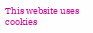This website uses cookies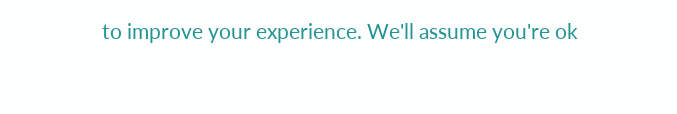to improve your experience. We'll assume you're ok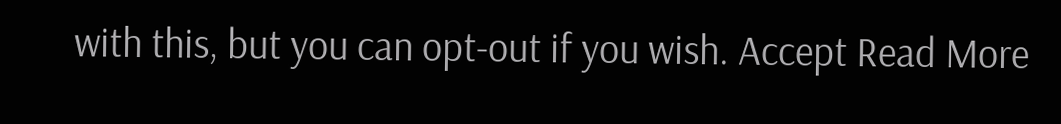with this, but you can opt-out if you wish. Accept Read More